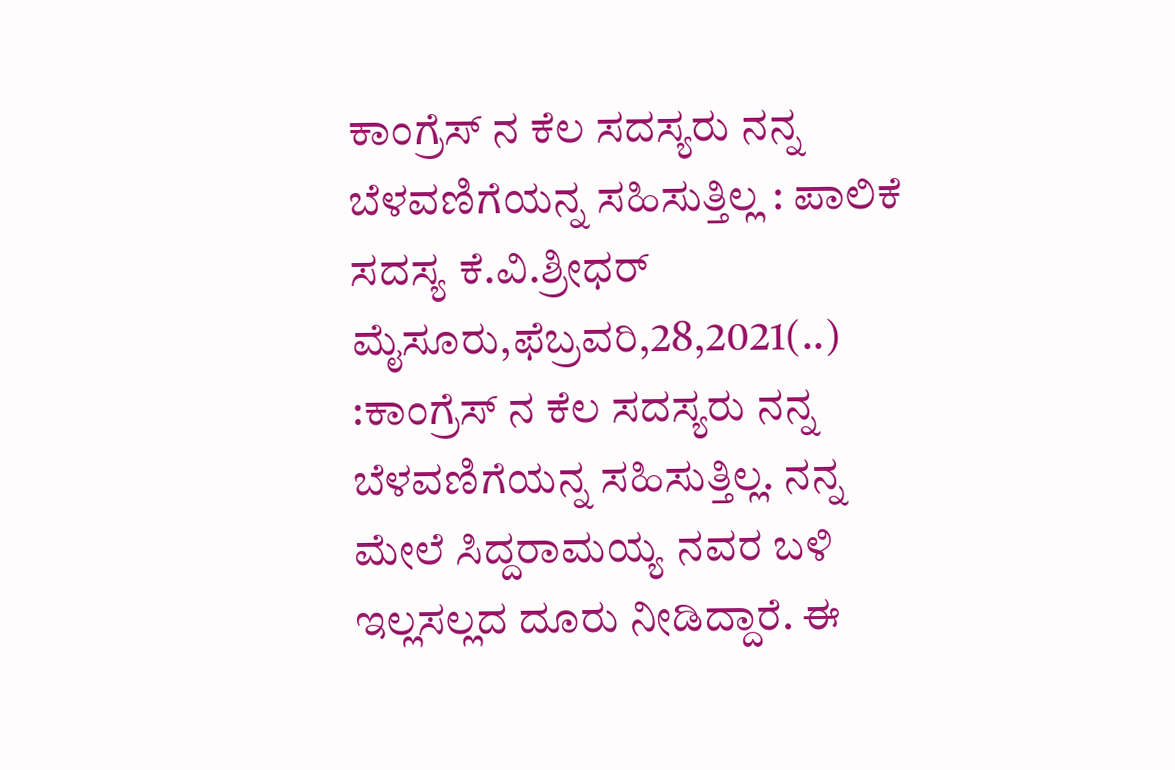ಕಾಂಗ್ರೆಸ್ ನ ಕೆಲ ಸದಸ್ಯರು‌ ನನ್ನ ಬೆಳವಣಿಗೆಯನ್ನ ಸಹಿಸುತ್ತಿಲ್ಲ : ಪಾಲಿಕೆ ಸದಸ್ಯ ಕೆ.ವಿ.ಶ್ರೀಧರ್ ಮೈಸೂರು,ಫೆಬ್ರವರಿ,28,2021(..) :ಕಾಂಗ್ರೆಸ್ ನ ಕೆಲ ಸದಸ್ಯರು‌ ನನ್ನ ಬೆಳವಣಿಗೆಯನ್ನ ಸಹಿಸುತ್ತಿಲ್ಲ. ನನ್ನ ಮೇಲೆ ಸಿದ್ದರಾಮಯ್ಯ ನವರ ಬಳಿ ಇಲ್ಲಸಲ್ಲದ ದೂರು ನೀಡಿದ್ದಾರೆ. ಈ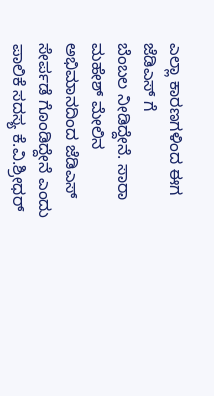ಎಲ್ಲಾ ಕಾರಣಗಳಿಂದ ಈಗ ಜೆಡಿಎಸ್ ಗೆ ಬೆಂಬಲ ‌ನೀಡಿದ್ದೇನೆ. ಸಾರಾ ಮಹೇಶ್ ಮೇಲಿನ ಅಭಿಮಾನದಿಂದ ಜೆಡಿಎಸ್ ಸೇರ್ಪಡೆ ಗೊಂಡಿದ್ದೇನೆ ಎಂದು ಪಾಲಿಕೆ ಸದಸ್ಯ ಕೆ.ವಿ.ಶ್ರೀಧರ್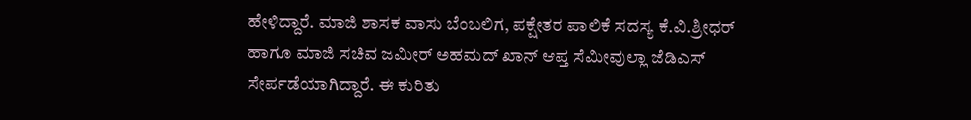ಹೇಳಿದ್ದಾರೆ. ಮಾಜಿ ಶಾಸಕ ವಾಸು ಬೆಂಬಲಿಗ, ಪಕ್ಷೇತರ ಪಾಲಿಕೆ ಸದಸ್ಯ ಕೆ.ವಿ.ಶ್ರೀಧರ್ ಹಾಗೂ ಮಾಜಿ ಸಚಿವ ಜಮೀರ್ ಅಹಮದ್ ಖಾನ್ ಆಪ್ತ ಸೆಮೀವುಲ್ಲಾ ಜೆಡಿಎಸ್ ಸೇರ್ಪಡೆಯಾಗಿದ್ದಾರೆ. ಈ ಕುರಿತು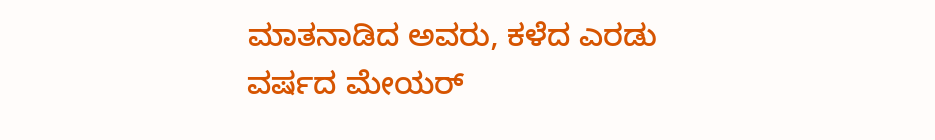ಮಾತನಾಡಿದ ಅವರು, ಕಳೆದ ಎರಡು ವರ್ಷದ ಮೇಯರ್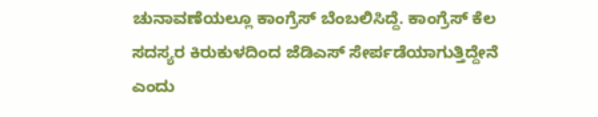ಚುನಾವಣೆಯಲ್ಲೂ ಕಾಂಗ್ರೆಸ್ ಬೆಂಬಲಿಸಿದ್ದೆ. ಕಾಂಗ್ರೆಸ್ ಕೆಲ ಸದಸ್ಯರ ಕಿರುಕುಳದಿಂದ ಜೆಡಿಎಸ್ ಸೇರ್ಪಡೆಯಾಗುತ್ತಿದ್ದೇನೆ ಎಂದು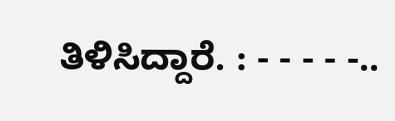ತಿಳಿಸಿದ್ದಾರೆ. : - - - - -..